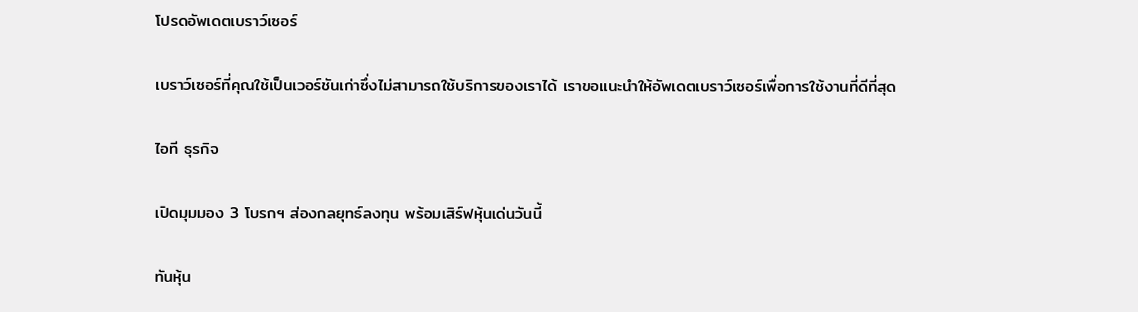โปรดอัพเดตเบราว์เซอร์

เบราว์เซอร์ที่คุณใช้เป็นเวอร์ชันเก่าซึ่งไม่สามารถใช้บริการของเราได้ เราขอแนะนำให้อัพเดตเบราว์เซอร์เพื่อการใช้งานที่ดีที่สุด

ไอที ธุรกิจ

เปิดมุมมอง 3 โบรกฯ ส่องกลยุทธ์ลงทุน พร้อมเสิร์ฟหุ้นเด่นวันนี้

ทันหุ้น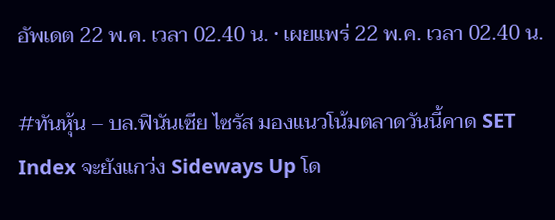อัพเดต 22 พ.ค. เวลา 02.40 น. • เผยแพร่ 22 พ.ค. เวลา 02.40 น.

#ทันหุ้น – บล.ฟินันเซีย ไซรัส มองแนวโน้มตลาดวันนี้คาด SET Index จะยังแกว่ง Sideways Up โด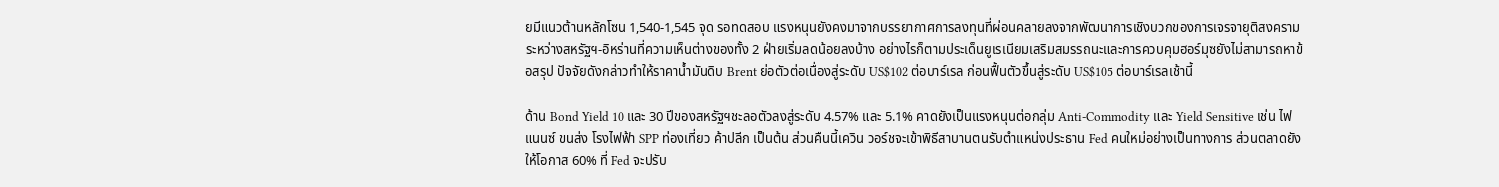ยมีแนวต้านหลักโซน 1,540-1,545 จุด รอทดสอบ แรงหนุนยังคงมาจากบรรยากาศการลงทุนที่ผ่อนคลายลงจากพัฒนาการเชิงบวกของการเจรจายุติสงครามระหว่างสหรัฐฯ-อิหร่านที่ความเห็นต่างของทั้ง 2 ฝ่ายเริ่มลดน้อยลงบ้าง อย่างไรก็ตามประเด็นยูเรเนียมเสริมสมรรถนะและการควบคุมฮอร์มุซยังไม่สามารถหาข้อสรุป ปัจจัยดังกล่าวทำให้ราคาน้ำมันดิบ Brent ย่อตัวต่อเนื่องสู่ระดับ US$102 ต่อบาร์เรล ก่อนฟื้นตัวขึ้นสู่ระดับ US$105 ต่อบาร์เรลเช้านี้

ด้าน Bond Yield 10 และ 30 ปีของสหรัฐฯชะลอตัวลงสู่ระดับ 4.57% และ 5.1% คาดยังเป็นแรงหนุนต่อกลุ่ม Anti-Commodity และ Yield Sensitive เช่น ไฟแนนซ์ ขนส่ง โรงไฟฟ้า SPP ท่องเที่ยว ค้าปลีก เป็นต้น ส่วนคืนนี้เควิน วอร์ชจะเข้าพิธีสาบานตนรับตำแหน่งประธาน Fed คนใหม่อย่างเป็นทางการ ส่วนตลาดยังให้โอกาส 60% ที่ Fed จะปรับ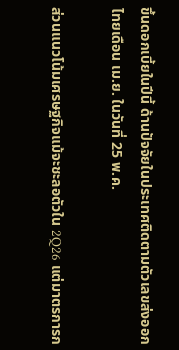ขึ้นดอกเบี้ยในปีนี้ ด้านปัจจัยในประเทศติดตามตัวเลขส่งออกไทยเดือน เม.ย. ในวันที่ 25 พ.ค.

ส่วนแนวโน้มเศรษฐกิจแม้จะชะลอตัวใน 2Q26 แต่มาตรการก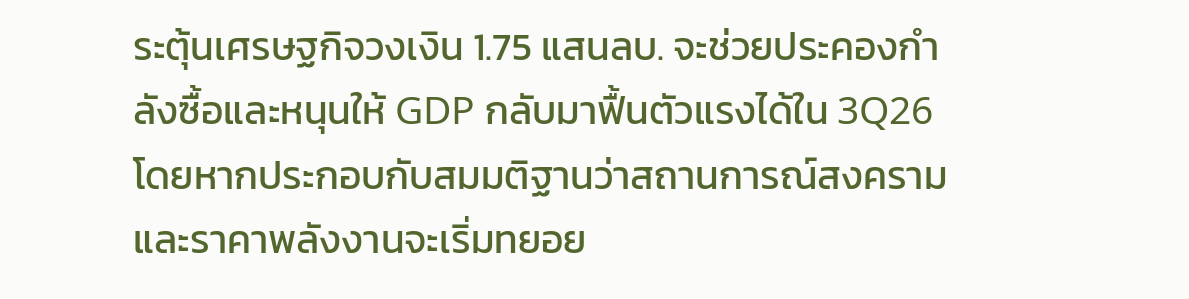ระตุ้นเศรษฐกิจวงเงิน 1.75 แสนลบ. จะช่วยประคองกำลังซื้อและหนุนให้ GDP กลับมาฟื้นตัวแรงได้ใน 3Q26 โดยหากประกอบกับสมมติฐานว่าสถานการณ์สงครามและราคาพลังงานจะเริ่มทยอย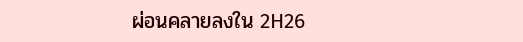ผ่อนคลายลงใน 2H26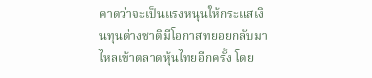คาดว่าจะเป็นแรงหนุนให้กระแสเงินทุนต่างชาติมีโอกาสทยอยกลับมาไหลเข้าตลาดหุ้นไทยอีกครั้ง โดย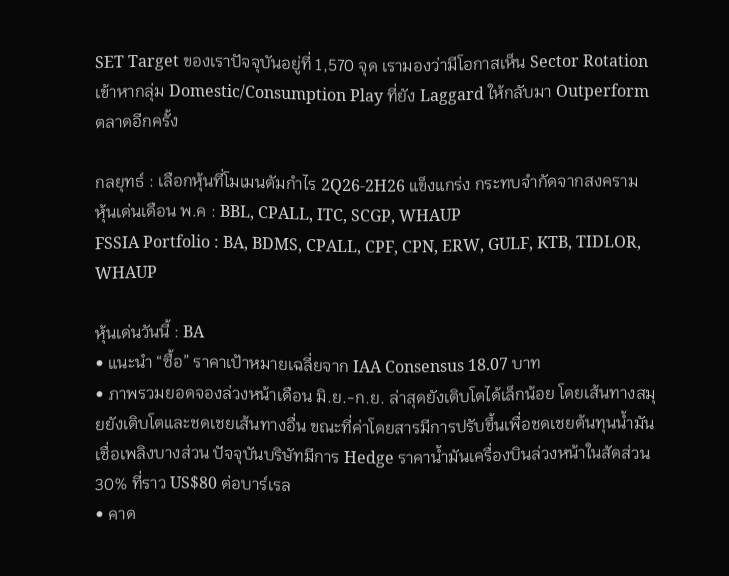SET Target ของเราปัจจุบันอยู่ที่ 1,570 จุด เรามองว่ามีโอกาสเห็น Sector Rotation เข้าหากลุ่ม Domestic/Consumption Play ที่ยัง Laggard ให้กลับมา Outperform ตลาดอีกครั้ง

กลยุทธ์ : เลือกหุ้นที่โมเมนตัมกำไร 2Q26-2H26 แข็งแกร่ง กระทบจำกัดจากสงคราม
หุ้นเด่นเดือน พ.ค : BBL, CPALL, ITC, SCGP, WHAUP
FSSIA Portfolio : BA, BDMS, CPALL, CPF, CPN, ERW, GULF, KTB, TIDLOR, WHAUP

หุ้นเด่นวันนี้ : BA
• แนะนำ “ซื้อ” ราคาเป้าหมายเฉลี่ยจาก IAA Consensus 18.07 บาท
• ภาพรวมยอดจองล่วงหน้าเดือน มิ.ย.-ก.ย. ล่าสุดยังเติบโตได้เล็กน้อย โดยเส้นทางสมุยยังเติบโตและชดเชยเส้นทางอื่น ขณะที่ค่าโดยสารมีการปรับขึ้นเพื่อชดเชยต้นทุนน้ำมันเชื่อเพลิงบางส่วน ปัจจุบันบริษัทมีการ Hedge ราคาน้ำมันเครื่องบินล่วงหน้าในสัดส่วน 30% ที่ราว US$80 ต่อบาร์เรล
• คาด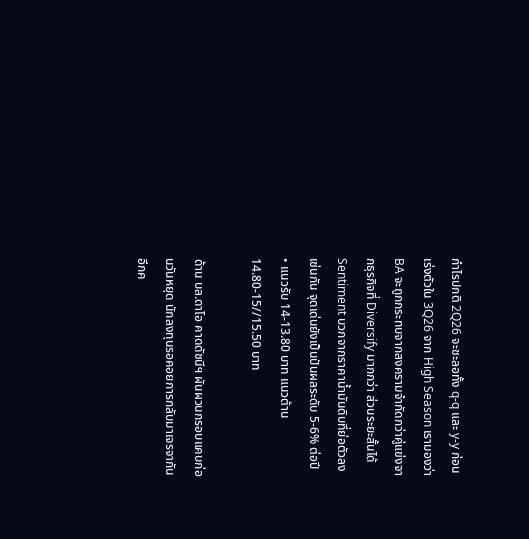กำไรปกติ 2Q26 จะชะลอทั้ง q-q และ y-y ก่อนเร่งตัวใน 3Q26 จาก High Season เรามองว่า BA จะถูกกระทบจากสงครามจำกัดกว่าคู่แข่งจากธุรกิจที่ Diversify มากกว่า ส่วนระยะสั้นได้ Sentiment บวกจากราคาน้ำมันดิบที่ย่อตัวลงเช่นกัน จุดเด่นยังเป็นปันผลระดับ 5-6% ต่อปี
• แนวรับ 14-13.80 บาท แนวต้าน 14.80-15//15.50 บาท

ด้าน บล.ดาโอ คาดดัชนีฯ ผันผวนกรอบแคบก่อนวันหยุด นักลงทุนรอคอยการกลับมาเจรจากันอีกค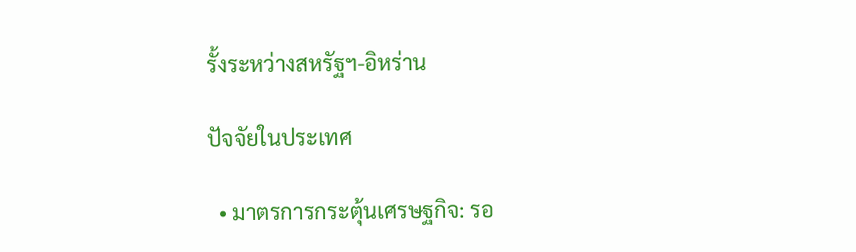รั้งระหว่างสหรัฐฯ-อิหร่าน

ปัจจัยในประเทศ

  • มาตรการกระตุ้นเศรษฐกิจ: รอ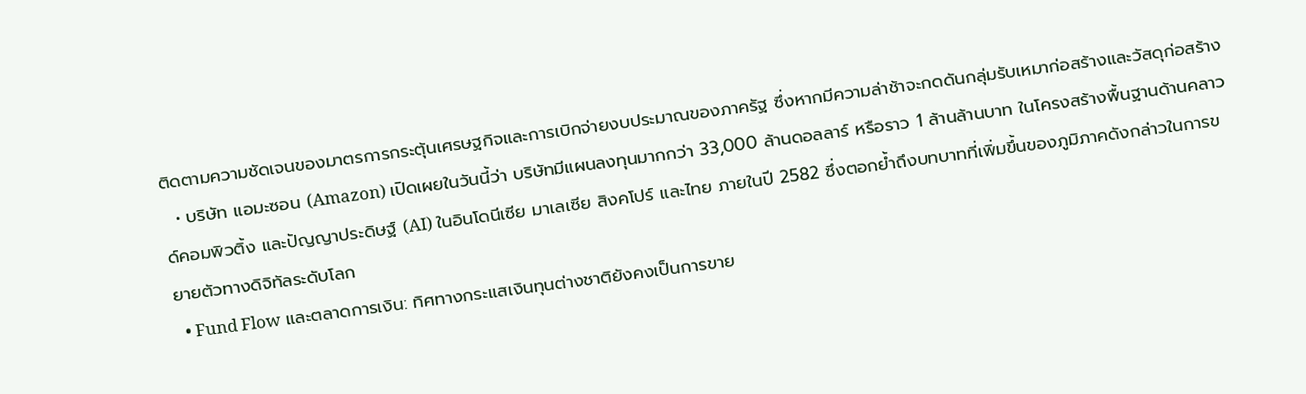ติดตามความชัดเจนของมาตรการกระตุ้นเศรษฐกิจและการเบิกจ่ายงบประมาณของภาครัฐ ซึ่งหากมีความล่าช้าจะกดดันกลุ่มรับเหมาก่อสร้างและวัสดุก่อสร้าง
  • บริษัท แอมะซอน (Amazon) เปิดเผยในวันนี้ว่า บริษัทมีแผนลงทุนมากกว่า 33,000 ล้านดอลลาร์ หรือราว 1 ล้านล้านบาท ในโครงสร้างพื้นฐานด้านคลาวด์คอมพิวติ้ง และปัญญาประดิษฐ์ (AI) ในอินโดนีเซีย มาเลเซีย สิงคโปร์ และไทย ภายในปี 2582 ซึ่งตอกย้ำถึงบทบาทที่เพิ่มขึ้นของภูมิภาคดังกล่าวในการขยายตัวทางดิจิทัลระดับโลก
  • Fund Flow และตลาดการเงิน: ทิศทางกระแสเงินทุนต่างชาติยังคงเป็นการขาย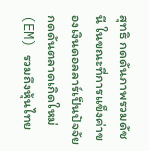สุทธิ กดดันภาพรวมดัชนี ในขณะที่การแข็งค่าของเงินดอลลาร์เป็นปัจจัยกดดันตลาดเกิดใหม่ (EM) รวมถึงหุ้นไทย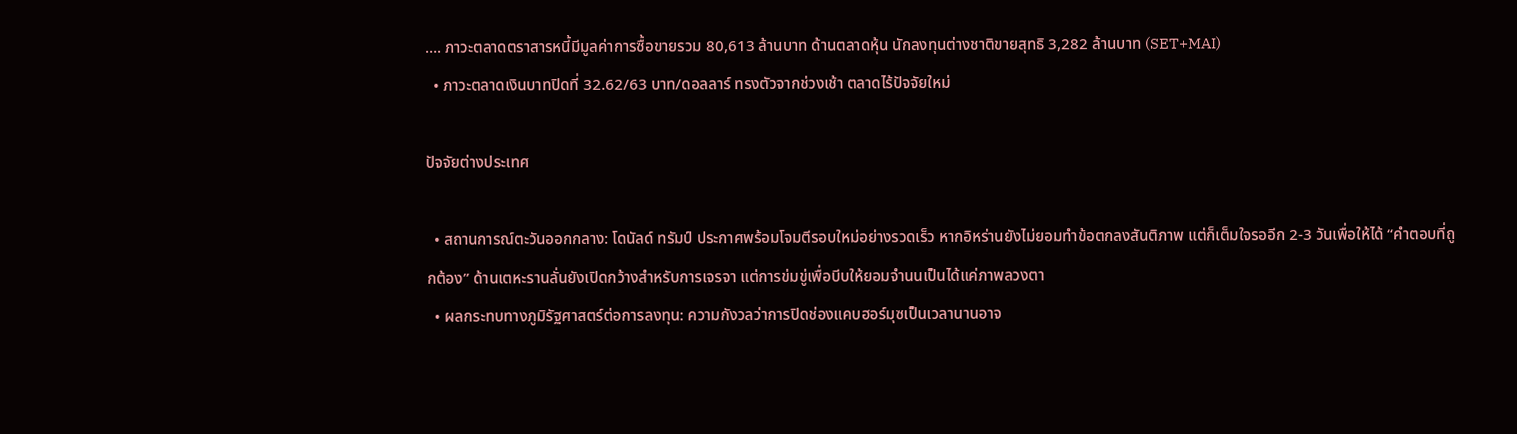…. ภาวะตลาดตราสารหนี้มีมูลค่าการซื้อขายรวม 80,613 ล้านบาท ด้านตลาดหุ้น นักลงทุนต่างชาติขายสุทธิ 3,282 ล้านบาท (SET+MAI)
  • ภาวะตลาดเงินบาทปิดที่ 32.62/63 บาท/ดอลลาร์ ทรงตัวจากช่วงเช้า ตลาดไร้ปัจจัยใหม่

ปัจจัยต่างประเทศ

  • สถานการณ์ตะวันออกกลาง: โดนัลด์ ทรัมป์ ประกาศพร้อมโจมตีรอบใหม่อย่างรวดเร็ว หากอิหร่านยังไม่ยอมทำข้อตกลงสันติภาพ แต่ก็เต็มใจรออีก 2-3 วันเพื่อให้ได้ “คำตอบที่ถูกต้อง” ด้านเตหะรานลั่นยังเปิดกว้างสำหรับการเจรจา แต่การข่มขู่เพื่อบีบให้ยอมจำนนเป็นได้แค่ภาพลวงตา
  • ผลกระทบทางภูมิรัฐศาสตร์ต่อการลงทุน: ความกังวลว่าการปิดช่องแคบฮอร์มุซเป็นเวลานานอาจ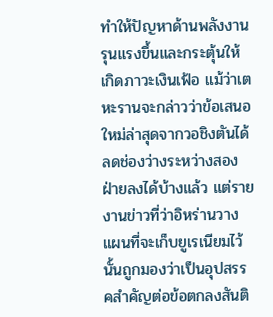ทำให้ปัญหาด้านพลังงานรุนแรงขึ้นและกระตุ้นให้เกิดภาวะเงินเฟ้อ แม้ว่าเตหะรานจะกล่าวว่าข้อเสนอใหม่ล่าสุดจากวอชิงตันได้ลดช่องว่างระหว่างสองฝ่ายลงได้บ้างแล้ว แต่รายงานข่าวที่ว่าอิหร่านวางแผนที่จะเก็บยูเรเนียมไว้นั้นถูกมองว่าเป็นอุปสรรคสำคัญต่อข้อตกลงสันติ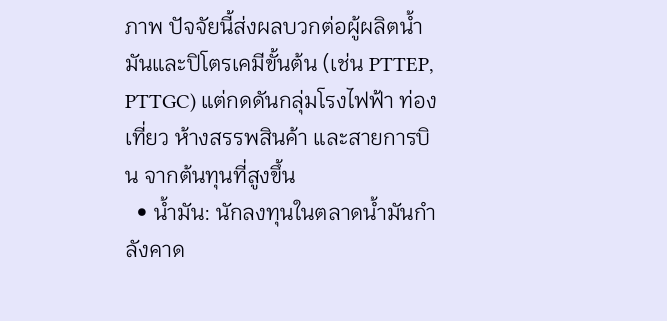ภาพ ปัจจัยนี้ส่งผลบวกต่อผู้ผลิตน้ำมันและปิโตรเคมีขั้นต้น (เช่น PTTEP, PTTGC) แต่กดดันกลุ่มโรงไฟฟ้า ท่องเที่ยว ห้างสรรพสินค้า และสายการบิน จากต้นทุนที่สูงขึ้น
  • น้ำมัน: นักลงทุนในตลาดน้ำมันกำลังคาด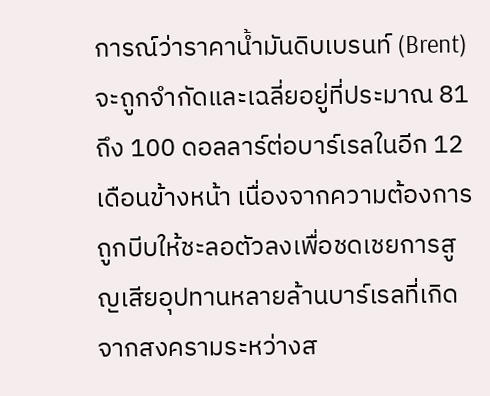การณ์ว่าราคาน้ำมันดิบเบรนท์ (Brent) จะถูกจำกัดและเฉลี่ยอยู่ที่ประมาณ 81 ถึง 100 ดอลลาร์ต่อบาร์เรลในอีก 12 เดือนข้างหน้า เนื่องจากความต้องการถูกบีบให้ชะลอตัวลงเพื่อชดเชยการสูญเสียอุปทานหลายล้านบาร์เรลที่เกิดจากสงครามระหว่างส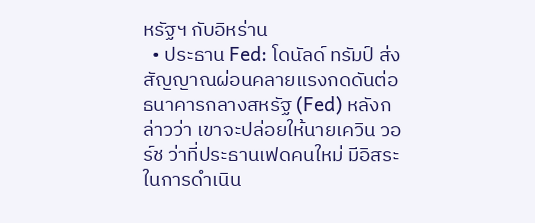หรัฐฯ กับอิหร่าน
  • ประธาน Fed: โดนัลด์ ทรัมป์ ส่งสัญญาณผ่อนคลายแรงกดดันต่อธนาคารกลางสหรัฐ (Fed) หลังกล่าวว่า เขาจะปล่อยให้นายเควิน วอร์ช ว่าที่ประธานเฟดคนใหม่ มีอิสระในการดำเนิน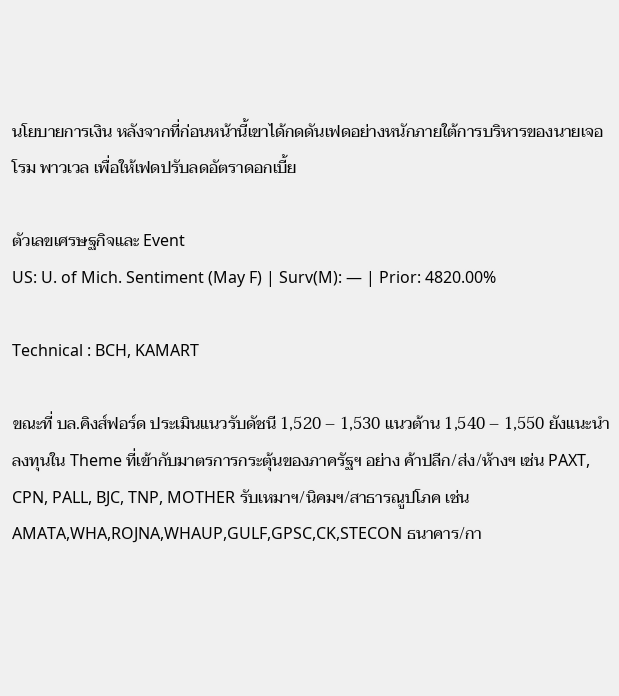นโยบายการเงิน หลังจากที่ก่อนหน้านี้เขาได้กดดันเฟดอย่างหนักภายใต้การบริหารของนายเจอโรม พาวเวล เพื่อให้เฟดปรับลดอัตราดอกเบี้ย

ตัวเลขเศรษฐกิจและ Event
US: U. of Mich. Sentiment (May F) | Surv(M): — | Prior: 4820.00%

Technical : BCH, KAMART

ขณะที่ บล.คิงส์ฟอร์ด ประเมินแนวรับดัชนี 1,520 – 1,530 แนวต้าน 1,540 – 1,550 ยังแนะนำลงทุนใน Theme ที่เข้ากับมาตรการกระตุ้นของภาครัฐฯ อย่าง ค้าปลีก/ส่ง/ห้างฯ เช่น PAXT, CPN, PALL, BJC, TNP, MOTHER รับเหมาฯ/นิคมฯ/สาธารณูปโภค เช่น AMATA,WHA,ROJNA,WHAUP,GULF,GPSC,CK,STECON ธนาคาร/กา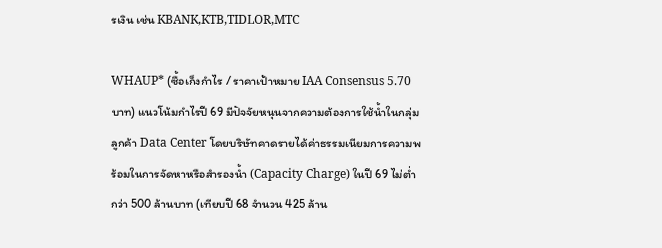รเงิน เช่น KBANK,KTB,TIDLOR,MTC

WHAUP* (ซื้อเก็งกำไร / ราคาเป้าหมาย IAA Consensus 5.70 บาท) แนวโน้มกำไรปี 69 มีปัจจัยหนุนจากความต้องการใช้น้ำในกลุ่มลูกค้า Data Center โดยบริษัทคาดรายได้ค่าธรรมเนียมการความพร้อมในการจัดหาหรือสำรองน้ำ (Capacity Charge) ในปี 69 ไม่ต่ำกว่า 500 ล้านบาท (เทียบปี 68 จำนวน 425 ล้าน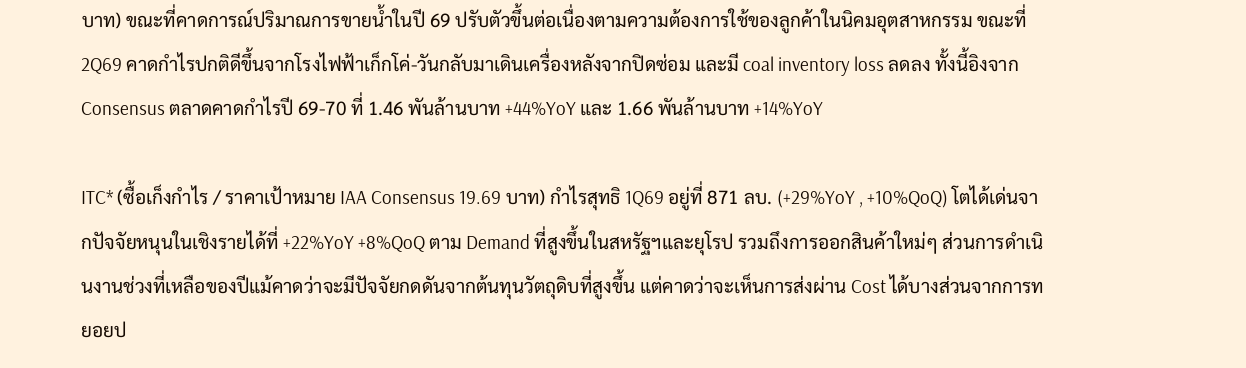บาท) ขณะที่คาดการณ์ปริมาณการขายน้ำในปี 69 ปรับตัวขึ้นต่อเนื่องตามความต้องการใช้ของลูกค้าในนิคมอุตสาหกรรม ขณะที่ 2Q69 คาดกำไรปกติดีขึ้นจากโรงไฟฟ้าเก็กโค่-วันกลับมาเดินเครื่องหลังจากปิดซ่อม และมี coal inventory loss ลดลง ทั้งนี้อิงจาก Consensus ตลาดคาดกำไรปี 69-70 ที่ 1.46 พันล้านบาท +44%YoY และ 1.66 พันล้านบาท +14%YoY

ITC* (ซื้อเก็งกำไร / ราคาเป้าหมาย IAA Consensus 19.69 บาท) กำไรสุทธิ 1Q69 อยู่ที่ 871 ลบ. (+29%YoY , +10%QoQ) โตได้เด่นจากปัจจัยหนุนในเชิงรายได้ที่ +22%YoY +8%QoQ ตาม Demand ที่สูงขึ้นในสหรัฐฯและยุโรป รวมถึงการออกสินค้าใหม่ๆ ส่วนการดำเนินงานช่วงที่เหลือของปีแม้คาดว่าจะมีปัจจัยกดดันจากต้นทุนวัตถุดิบที่สูงขึ้น แต่คาดว่าจะเห็นการส่งผ่าน Cost ได้บางส่วนจากการทยอยป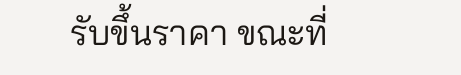รับขึ้นราคา ขณะที่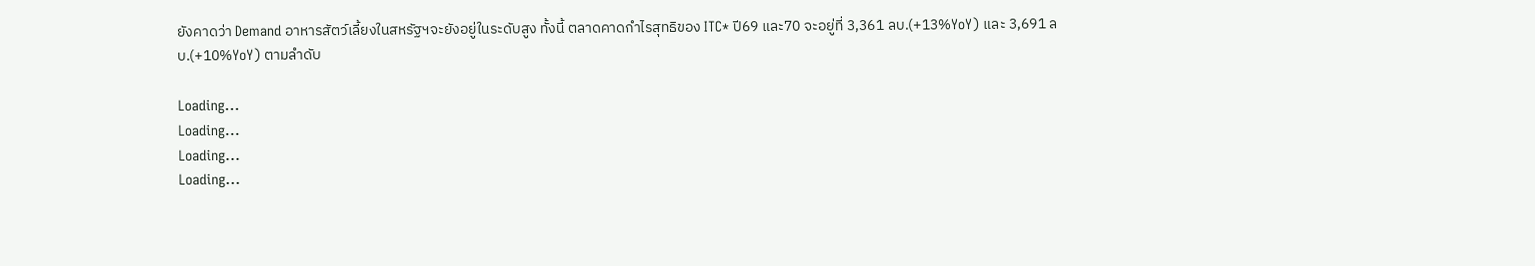ยังคาดว่า Demand อาหารสัตว์เลี้ยงในสหรัฐฯจะยังอยู่ในระดับสูง ทั้งนี้ ตลาดคาดกำไรสุทธิของ ITC* ปี69 และ70 จะอยู่ที่ 3,361 ลบ.(+13%YoY) และ 3,691 ลบ.(+10%YoY) ตามลำดับ

Loading...
Loading...
Loading...
Loading...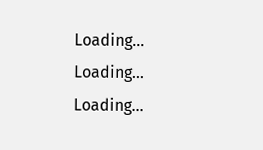Loading...
Loading...
Loading...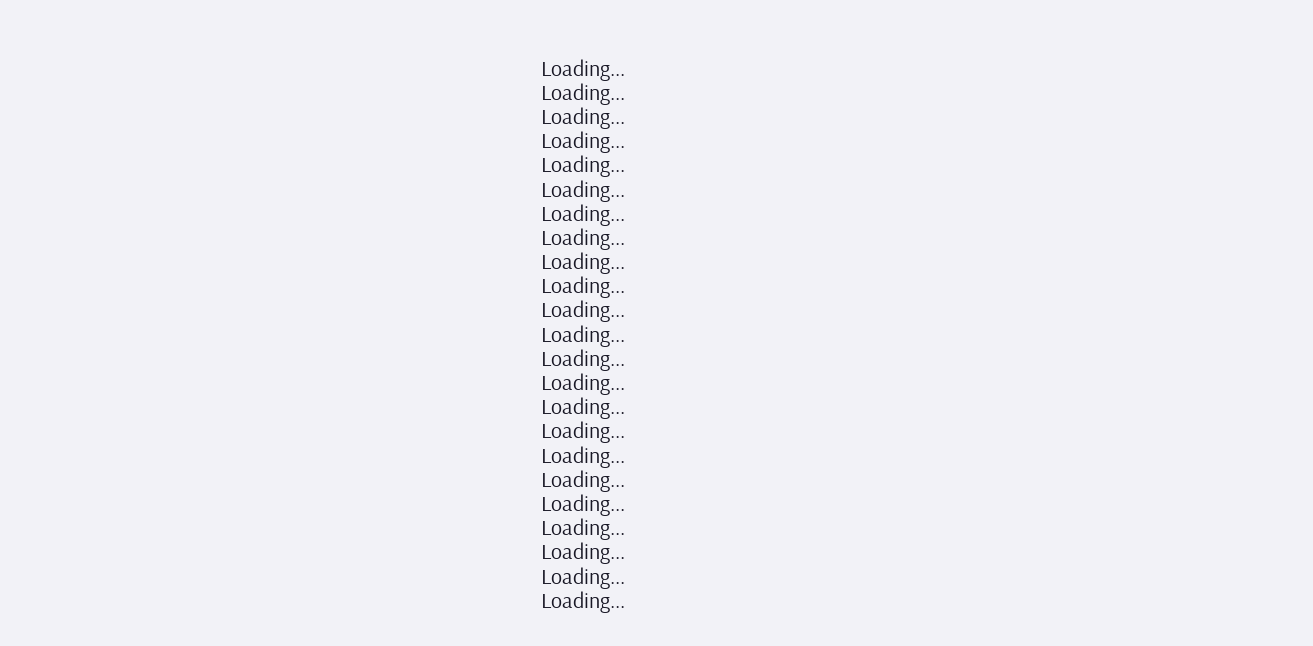Loading...
Loading...
Loading...
Loading...
Loading...
Loading...
Loading...
Loading...
Loading...
Loading...
Loading...
Loading...
Loading...
Loading...
Loading...
Loading...
Loading...
Loading...
Loading...
Loading...
Loading...
Loading...
Loading...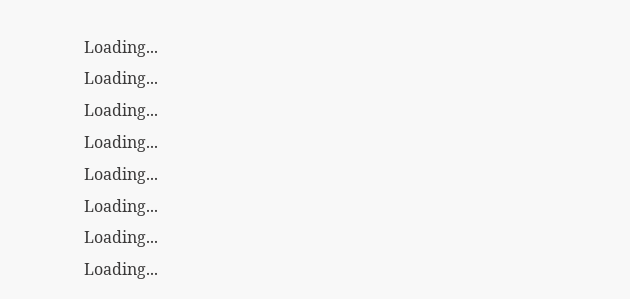Loading...
Loading...
Loading...
Loading...
Loading...
Loading...
Loading...
Loading...